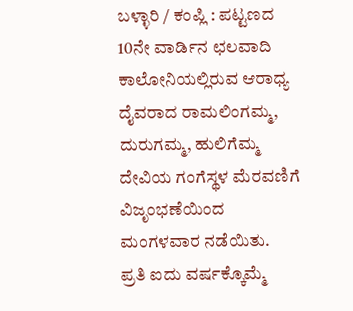ಬಳ್ಳಾರಿ / ಕಂಪ್ಲಿ : ಪಟ್ಟಣದ 10ನೇ ವಾರ್ಡಿನ ಛಲವಾದಿ ಕಾಲೋನಿಯಲ್ಲಿರುವ ಆರಾಧ್ಯ ದೈವರಾದ ರಾಮಲಿಂಗಮ್ಮ, ದುರುಗಮ್ಮ, ಹುಲಿಗೆಮ್ಮ ದೇವಿಯ ಗಂಗೆಸ್ಥಳ ಮೆರವಣಿಗೆ ವಿಜೃಂಭಣೆಯಿಂದ ಮಂಗಳವಾರ ನಡೆಯಿತು.
ಪ್ರತಿ ಐದು ವರ್ಷಕ್ಕೊಮ್ಮೆ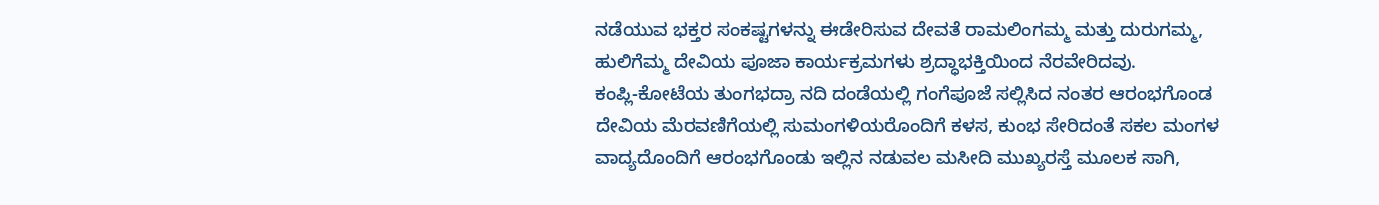ನಡೆಯುವ ಭಕ್ತರ ಸಂಕಷ್ಟಗಳನ್ನು ಈಡೇರಿಸುವ ದೇವತೆ ರಾಮಲಿಂಗಮ್ಮ ಮತ್ತು ದುರುಗಮ್ಮ, ಹುಲಿಗೆಮ್ಮ ದೇವಿಯ ಪೂಜಾ ಕಾರ್ಯಕ್ರಮಗಳು ಶ್ರದ್ಧಾಭಕ್ತಿಯಿಂದ ನೆರವೇರಿದವು.
ಕಂಪ್ಲಿ-ಕೋಟೆಯ ತುಂಗಭದ್ರಾ ನದಿ ದಂಡೆಯಲ್ಲಿ ಗಂಗೆಪೂಜೆ ಸಲ್ಲಿಸಿದ ನಂತರ ಆರಂಭಗೊಂಡ ದೇವಿಯ ಮೆರವಣಿಗೆಯಲ್ಲಿ ಸುಮಂಗಳಿಯರೊಂದಿಗೆ ಕಳಸ, ಕುಂಭ ಸೇರಿದಂತೆ ಸಕಲ ಮಂಗಳ ವಾದ್ಯದೊಂದಿಗೆ ಆರಂಭಗೊಂಡು ಇಲ್ಲಿನ ನಡುವಲ ಮಸೀದಿ ಮುಖ್ಯರಸ್ತೆ ಮೂಲಕ ಸಾಗಿ,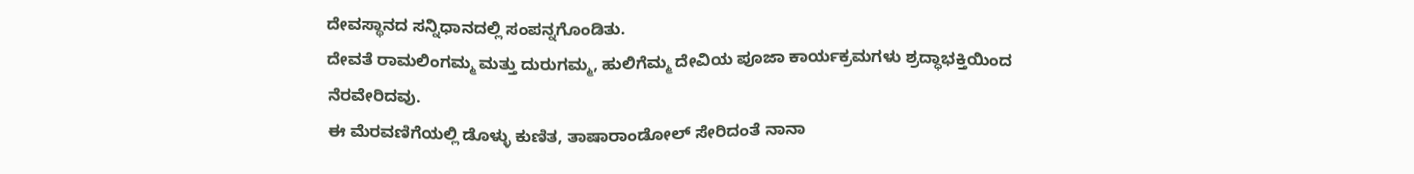ದೇವಸ್ಥಾನದ ಸನ್ನಿಧಾನದಲ್ಲಿ ಸಂಪನ್ನಗೊಂಡಿತು.
ದೇವತೆ ರಾಮಲಿಂಗಮ್ಮ ಮತ್ತು ದುರುಗಮ್ಮ, ಹುಲಿಗೆಮ್ಮ ದೇವಿಯ ಪೂಜಾ ಕಾರ್ಯಕ್ರಮಗಳು ಶ್ರದ್ಧಾಭಕ್ತಿಯಿಂದ ನೆರವೇರಿದವು.
ಈ ಮೆರವಣಿಗೆಯಲ್ಲಿ ಡೊಳ್ಳು ಕುಣಿತ, ತಾಷಾರಾಂಡೋಲ್ ಸೇರಿದಂತೆ ನಾನಾ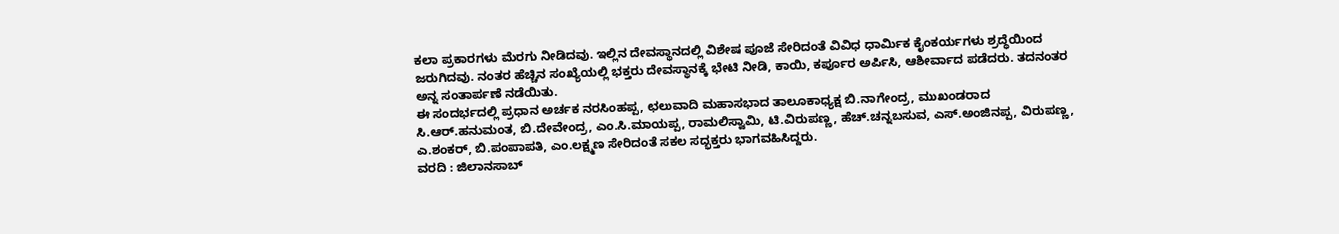ಕಲಾ ಪ್ರಕಾರಗಳು ಮೆರಗು ನೀಡಿದವು. ಇಲ್ಲಿನ ದೇವಸ್ಥಾನದಲ್ಲಿ ವಿಶೇಷ ಪೂಜೆ ಸೇರಿದಂತೆ ವಿವಿಧ ಧಾರ್ಮಿಕ ಕೈಂಕರ್ಯಗಳು ಶ್ರದ್ಧೆಯಿಂದ ಜರುಗಿದವು. ನಂತರ ಹೆಚ್ಚಿನ ಸಂಖ್ಯೆಯಲ್ಲಿ ಭಕ್ತರು ದೇವಸ್ಥಾನಕ್ಕೆ ಭೇಟಿ ನೀಡಿ, ಕಾಯಿ, ಕರ್ಪೂರ ಅರ್ಪಿಸಿ, ಆಶೀರ್ವಾದ ಪಡೆದರು. ತದನಂತರ ಅನ್ನ ಸಂತಾರ್ಪಣೆ ನಡೆಯಿತು.
ಈ ಸಂದರ್ಭದಲ್ಲಿ ಪ್ರಧಾನ ಅರ್ಚಕ ನರಸಿಂಹಪ್ಪ, ಛಲುವಾದಿ ಮಹಾಸಭಾದ ತಾಲೂಕಾಧ್ಯಕ್ಷ ಬಿ.ನಾಗೇಂದ್ರ, ಮುಖಂಡರಾದ ಸಿ.ಆರ್.ಹನುಮಂತ, ಬಿ.ದೇವೇಂದ್ರ, ಎಂ.ಸಿ.ಮಾಯಪ್ಪ, ರಾಮಲಿಸ್ವಾಮಿ, ಟಿ.ವಿರುಪಣ್ಣ, ಹೆಚ್.ಚನ್ನಬಸುವ, ಎಸ್.ಅಂಜಿನಪ್ಪ, ವಿರುಪಣ್ಣ, ಎ.ಶಂಕರ್, ಬಿ.ಪಂಪಾಪತಿ, ಎಂ.ಲಕ್ಷ್ಮಣ ಸೇರಿದಂತೆ ಸಕಲ ಸದ್ಭಕ್ತರು ಭಾಗವಹಿಸಿದ್ದರು.
ವರದಿ : ಜಿಲಾನಸಾಬ್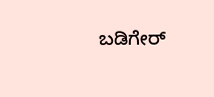ಬಡಿಗೇರ್